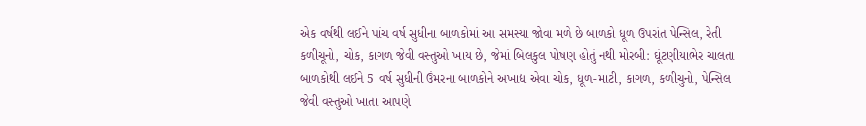એક વર્ષથી લઈને પાંચ વર્ષ સુધીના બાળકોમાં આ સમસ્યા જોવા મળે છે બાળકો ધૂળ ઉપરાંત પેન્સિલ, રેતી કળીચૂનો, ચોક, કાગળ જેવી વસ્તુઓ ખાય છે, જેમાં બિલકુલ પોષણ હોતું નથી મોરબી: ઘૂંટણીયાભેર ચાલતા બાળકોથી લઈને 5 વર્ષ સુધીની ઉંમરના બાળકોને અખાદ્ય એવા ચોક, ધૂળ-માટી, કાગળ, કળીચુનો, પેન્સિલ જેવી વસ્તુઓ ખાતા આપણે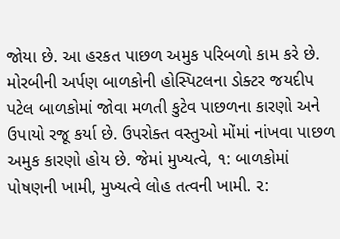જોયા છે. આ હરકત પાછળ અમુક પરિબળો કામ કરે છે. મોરબીની અર્પણ બાળકોની હોસ્પિટલના ડોક્ટર જયદીપ પટેલ બાળકોમાં જોવા મળતી કુટેવ પાછળના કારણો અને ઉપાયો રજૂ કર્યા છે. ઉપરોક્ત વસ્તુઓ મોંમાં નાંખવા પાછળ અમુક કારણો હોય છે. જેમાં મુખ્યત્વે, ૧: બાળકોમાં પોષણની ખામી, મુખ્યત્વે લોહ તત્વની ખામી. ૨: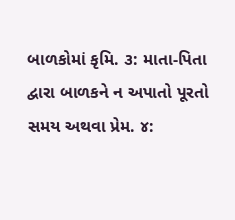બાળકોમાં કૃમિ. ૩: માતા-પિતા દ્વારા બાળકને ન અપાતો પૂરતો સમય અથવા પ્રેમ. ૪: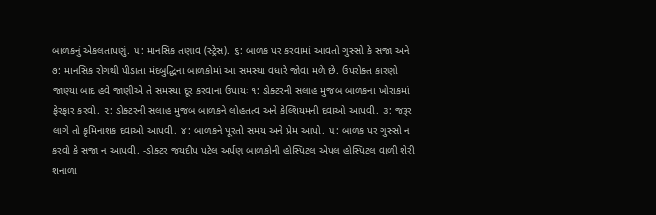બાળકનું એકલતાપણું. ૫: માનસિક તણાવ (સ્ટ્રેસ). ૬: બાળક પર કરવામાં આવતો ગુસ્સો કે સજા અને ૭: માનસિક રોગથી પીડાતા મંદબુદ્ધિના બાળકોમાં આ સમસ્યા વધારે જોવા મળે છે. ઉપરોક્ત કારણો જાણ્યા બાદ હવે જાણીએ તે સમસ્યા દૂર કરવાના ઉપાયઃ ૧: ડોક્ટરની સલાહ મુજબ બાળકના ખોરાકમાં ફેરફાર કરવો. ૨: ડોક્ટરની સલાહ મુજબ બાળકને લોહતત્વ અને કેલ્શિયમની દવાઓ આપવી. ૩: જરૂર લાગે તો કૃમિનાશક દવાઓ આપવી. ૪: બાળકને પૂરતો સમય અને પ્રેમ આપો. ૫: બાળક પર ગુસ્સો ન કરવો કે સજા ન આપવી. -ડોક્ટર જયદીપ પટેલ અર્પણ બાળકોની હોસ્પિટલ એપલ હોસ્પિટલ વાળી શેરી શનાળા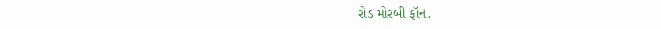રોડ મોરબી ફૉન.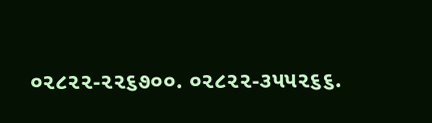૦૨૮૨૨-૨૨૬૭૦૦. ૦૨૮૨૨-૩૫૫૨૬૬.